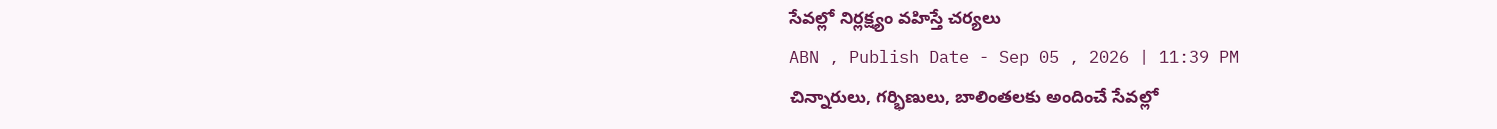సేవల్లో నిర్లక్ష్యం వహిస్తే చర్యలు
ABN , Publish Date - Sep 05 , 2026 | 11:39 PM
చిన్నారులు, గర్భిణులు, బాలింతలకు అందించే సేవల్లో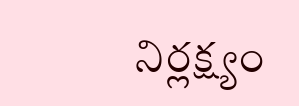నిర్లక్ష్యం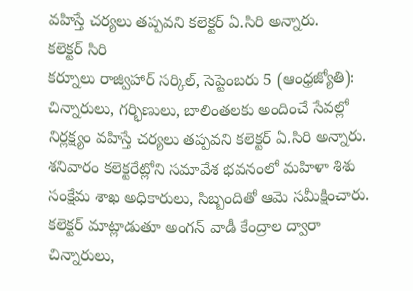వహిస్తే చర్యలు తప్పవని కలెక్టర్ ఏ.సిరి అన్నారు.
కలెక్టర్ సిరి
కర్నూలు రాజ్విహార్ సర్కిల్, సెప్టెంబరు 5 (ఆంధ్రజ్యోతి): చిన్నారులు, గర్భిణులు, బాలింతలకు అందించే సేవల్లో నిర్లక్ష్యం వహిస్తే చర్యలు తప్పవని కలెక్టర్ ఏ.సిరి అన్నారు. శనివారం కలెక్టరేట్లోని సమావేశ భవనంలో మహిళా శిశు సంక్షేమ శాఖ అధికారులు, సిబ్బందితో ఆమె సమీక్షించారు. కలెక్టర్ మాట్లాడుతూ అంగన్ వాడీ కేంద్రాల ద్వారా చిన్నారులు,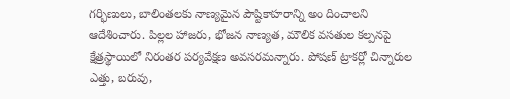గర్భిణులు, బాలింతలకు నాణ్యమైన పౌష్టికాహరాన్ని అం దించాలని ఆదేశించారు. పిల్లల హాజరు, భోజన నాణ్యత, మౌలిక వసతుల కల్పనపై క్షేత్రస్థాయిలో నిరంతర పర్యవేక్షణ అవసరమన్నారు. పోషణ్ ట్రాకర్లో చిన్నారుల ఎత్తు, బరువు,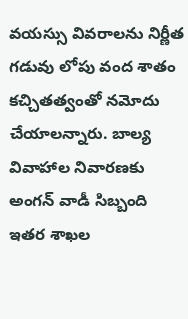వయస్సు వివరాలను నిర్ణీత గడువు లోపు వంద శాతం కచ్చితత్వంతో నమోదు చేయాలన్నారు. బాల్య వివాహాల నివారణకు అంగన్ వాడీ సిబ్బంది ఇతర శాఖల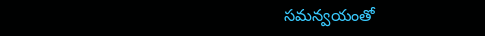సమన్వయంతో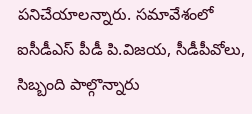పనిచేయాలన్నారు. సమావేశంలో ఐసీడీఎస్ పీడీ పి.విజయ, సీడీపీవోలు, సిబ్బంది పాల్గొన్నారు